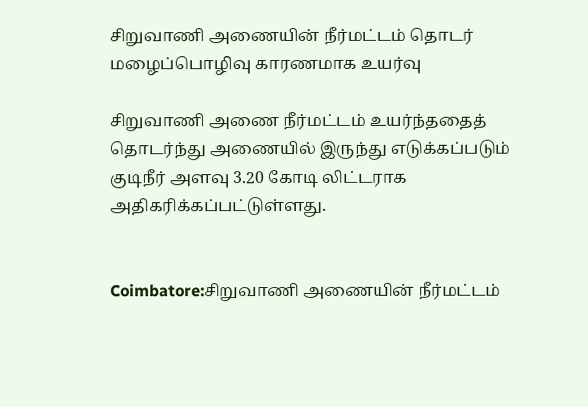சிறுவாணி அணையின் நீர்மட்டம் தொடர் மழைப்பொழிவு காரணமாக உயர்வு

சிறுவாணி அணை நீர்மட்டம் உயர்ந்ததைத் தொடர்ந்து அணையில் இருந்து எடுக்கப்படும் குடிநீர் அளவு 3.20 கோடி லிட்டராக அதிகரிக்கப்பட்டுள்ளது.


Coimbatore:சிறுவாணி அணையின் நீர்மட்டம்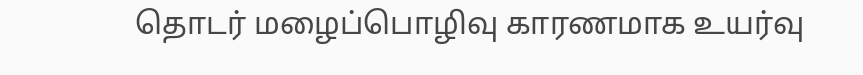தொடர் மழைப்பொழிவு காரணமாக உயர்வு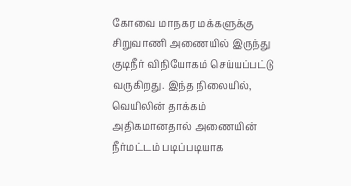கோவை மாநகர மக்களுக்கு சிறுவாணி அணையில் இருந்து குடிநீர் விநியோகம் செய்யப்பட்டு வருகிறது. இந்த நிலையில், வெயிலின் தாக்கம் அதிகமானதால் அணையின் நீர்மட்டம் படிப்படியாக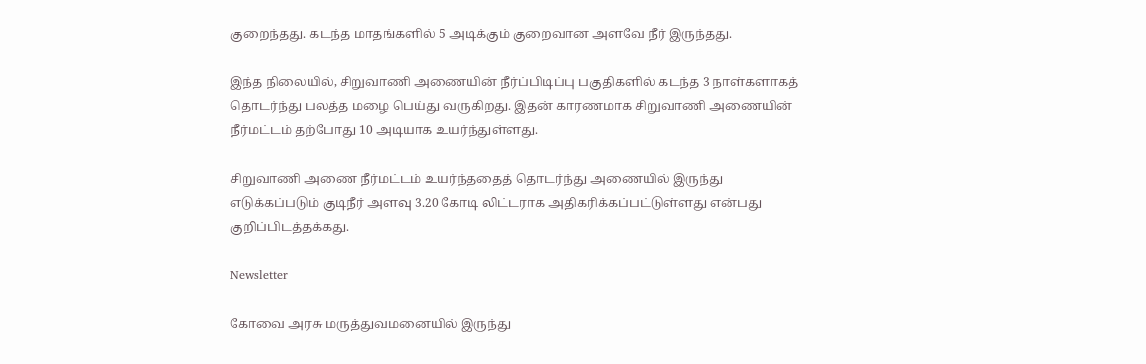குறைந்தது. கடந்த மாதங்களில் 5 அடிக்கும் குறைவான அளவே நீர் இருந்தது.

இந்த நிலையில், சிறுவாணி அணையின் நீர்ப்பிடிப்பு பகுதிகளில் கடந்த 3 நாள்களாகத் தொடர்ந்து பலத்த மழை பெய்து வருகிறது. இதன் காரணமாக சிறுவாணி அணையின் நீர்மட்டம் தற்போது 10 அடியாக உயர்ந்துள்ளது.

சிறுவாணி அணை நீர்மட்டம் உயர்ந்ததைத் தொடர்ந்து அணையில் இருந்து எடுக்கப்படும் குடிநீர் அளவு 3.20 கோடி லிட்டராக அதிகரிக்கப்பட்டுள்ளது என்பது குறிப்பிடத்தக்கது.

Newsletter

கோவை அரசு மருத்துவமனையில் இருந்து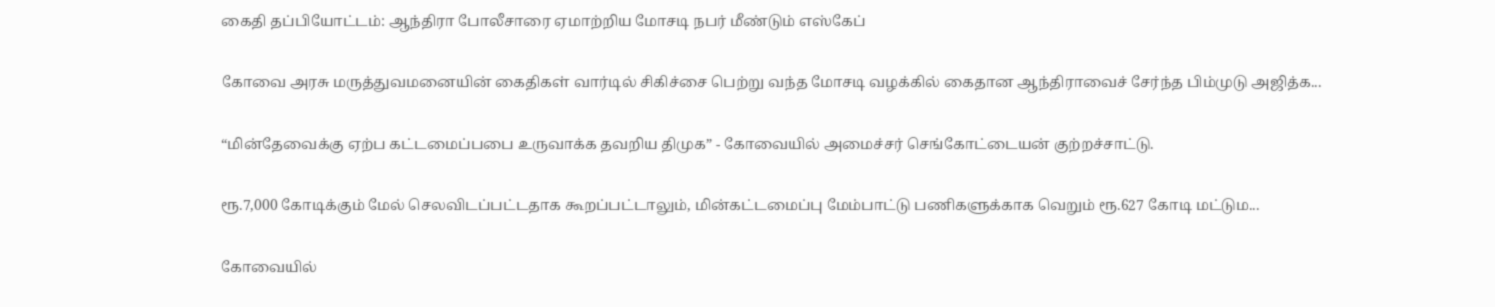கைதி தப்பியோட்டம்: ஆந்திரா போலீசாரை ஏமாற்றிய மோசடி நபர் மீண்டும் எஸ்கேப்

கோவை அரசு மருத்துவமனையின் கைதிகள் வார்டில் சிகிச்சை பெற்று வந்த மோசடி வழக்கில் கைதான ஆந்திராவைச் சேர்ந்த பிம்முடு அஜித்க...

“மின்தேவைக்கு ஏற்ப கட்டமைப்பபை உருவாக்க தவறிய திமுக” - கோவையில் அமைச்சர் செங்கோட்டையன் குற்றச்சாட்டு.

ரூ.7,000 கோடிக்கும் மேல் செலவிடப்பட்டதாக கூறப்பட்டாலும், மின்கட்டமைப்பு மேம்பாட்டு பணிகளுக்காக வெறும் ரூ.627 கோடி மட்டும...

கோவையில்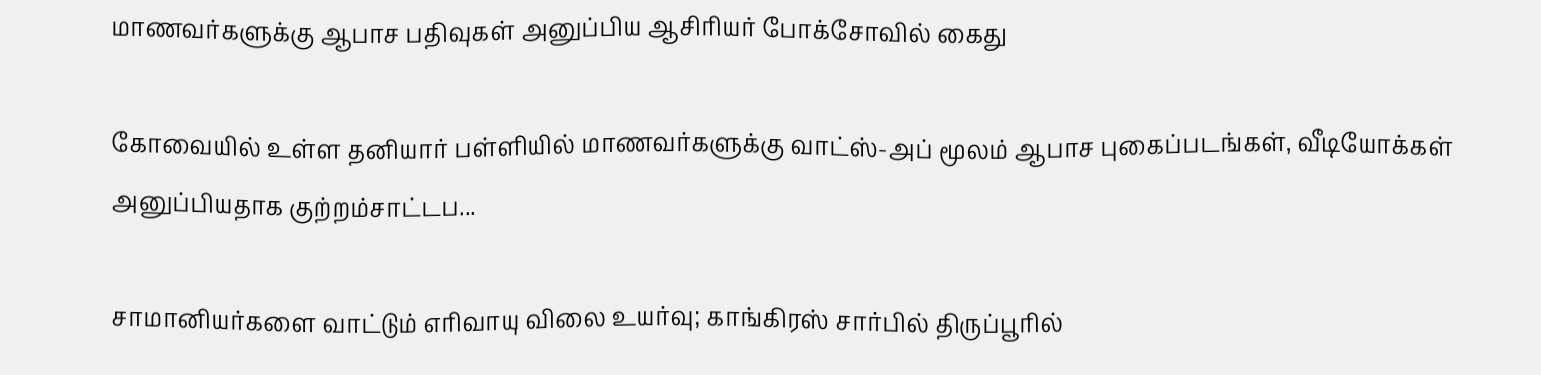மாணவர்களுக்கு ஆபாச பதிவுகள் அனுப்பிய ஆசிரியர் போக்சோவில் கைது

கோவையில் உள்ள தனியார் பள்ளியில் மாணவர்களுக்கு வாட்ஸ்-அப் மூலம் ஆபாச புகைப்படங்கள், வீடியோக்கள் அனுப்பியதாக குற்றம்சாட்டப...

சாமானியர்களை வாட்டும் எரிவாயு விலை உயர்வு; காங்கிரஸ் சார்பில் திருப்பூரில்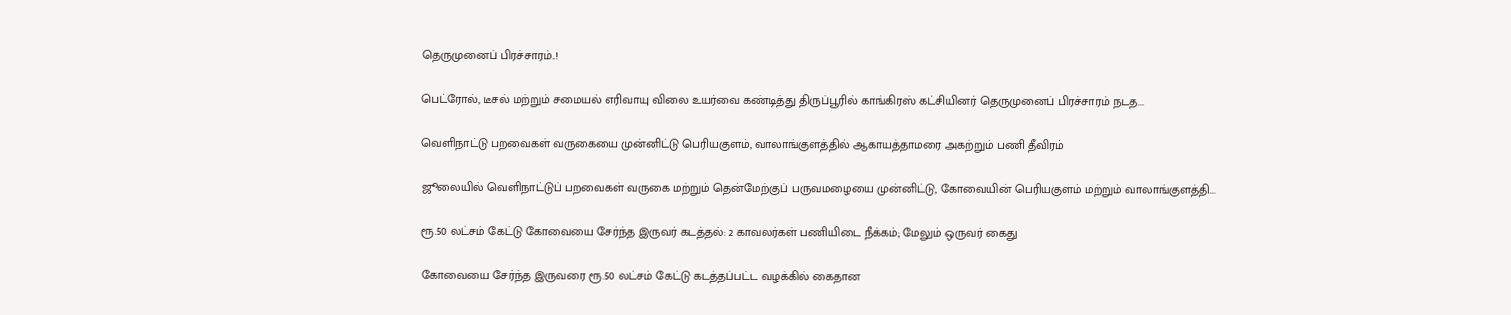தெருமுனைப் பிரச்சாரம்..!

பெட்ரோல், டீசல் மற்றும் சமையல் எரிவாயு விலை உயர்வை கண்டித்து திருப்பூரில் காங்கிரஸ் கட்சியினர் தெருமுனைப் பிரச்சாரம் நடத...

வெளிநாட்டு பறவைகள் வருகையை முன்னிட்டு பெரியகுளம், வாலாங்குளத்தில் ஆகாயத்தாமரை அகற்றும் பணி தீவிரம்

ஜூலையில் வெளிநாட்டுப் பறவைகள் வருகை மற்றும் தென்மேற்குப் பருவமழையை முன்னிட்டு, கோவையின் பெரியகுளம் மற்றும் வாலாங்குளத்தி...

ரூ.50 லட்சம் கேட்டு கோவையை சேர்ந்த இருவர் கடத்தல்: 2 காவலர்கள் பணியிடை நீக்கம்; மேலும் ஒருவர் கைது

கோவையை சேர்ந்த இருவரை ரூ.50 லட்சம் கேட்டு கடத்தப்பட்ட வழக்கில் கைதான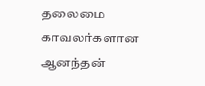தலைமை காவலர்களான ஆனந்தன்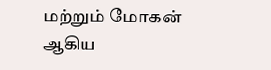மற்றும் மோகன் ஆகிய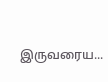இருவரைய...